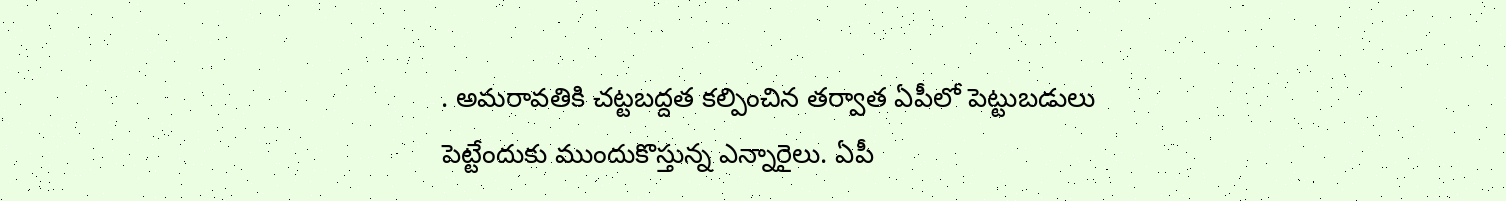. అమరావతికి చట్టబద్దత కల్పించిన తర్వాత ఏపీలో పెట్టుబడులు పెట్టేందుకు ముందుకొస్తున్న ఎన్నారైలు. ఏపీ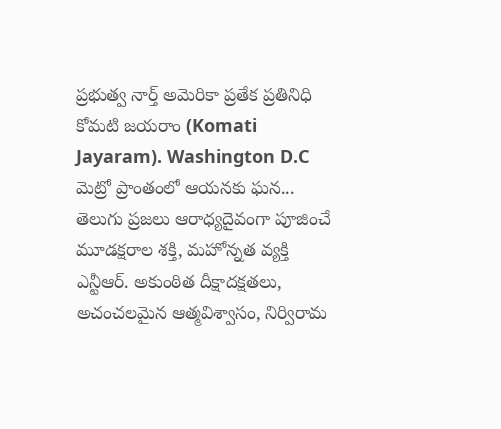ప్రభుత్వ నార్త్ అమెరికా ప్రతేక ప్రతినిధి కోమటి జయరాం (Komati Jayaram). Washington D.C మెట్రో ప్రాంతంలో ఆయనకు ఘన...
తెలుగు ప్రజలు ఆరాధ్యదైవంగా పూజించే మూడక్షరాల శక్తి, మహోన్నత వ్యక్తి ఎన్టీఆర్. అకుంఠిత దీక్షాదక్షతలు, అచంచలమైన ఆత్మవిశ్వాసం, నిర్విరామ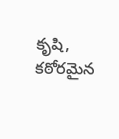కృషి, కఠోరమైన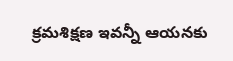క్రమశిక్షణ ఇవన్నీ ఆయనకు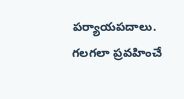పర్యాయపదాలు. గలగలా ప్రవహించే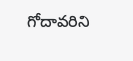గోదావరిని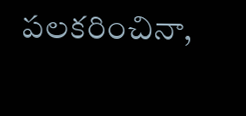పలకరించినా,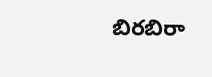బిరబిరా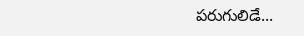పరుగులిడే...